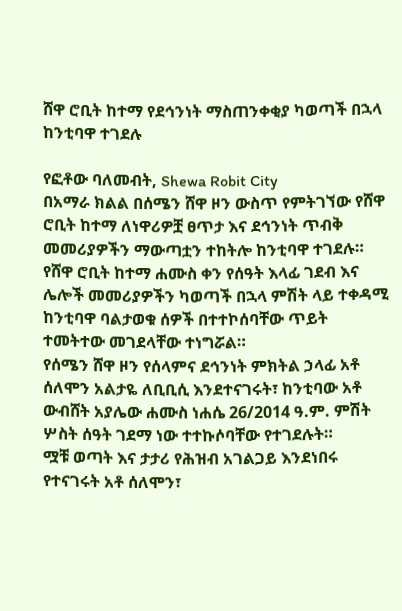ሸዋ ሮቢት ከተማ የደኅንነት ማስጠንቀቂያ ካወጣች በኋላ ከንቲባዋ ተገደሉ

የፎቶው ባለመብት, Shewa Robit City
በአማራ ክልል በሰሜን ሸዋ ዞን ውስጥ የምትገኘው የሸዋ ሮቢት ከተማ ለነዋሪዎቿ ፀጥታ እና ደኅንነት ጥብቅ መመሪያዎችን ማውጣቷን ተከትሎ ከንቲባዋ ተገደሉ።
የሸዋ ሮቢት ከተማ ሐሙስ ቀን የሰዓት እላፊ ገደብ እና ሌሎች መመሪያዎችን ካወጣች በኋላ ምሽት ላይ ተቀዳሚ ከንቲባዋ ባልታወቁ ሰዎች በተተኮሰባቸው ጥይት ተመትተው መገደላቸው ተነግሯል።
የሰሜን ሸዋ ዞን የሰላምና ደኅንነት ምክትል ኃላፊ አቶ ሰለሞን አልታዬ ለቢቢሲ እንደተናገሩት፣ ከንቲባው አቶ ውብሸት አያሌው ሐሙስ ነሐሴ 26/2014 ዓ.ም. ምሽት ሦስት ሰዓት ገደማ ነው ተተኩሶባቸው የተገደሉት።
ሟቹ ወጣት እና ታታሪ የሕዝብ አገልጋይ እንደነበሩ የተናገሩት አቶ ሰለሞን፣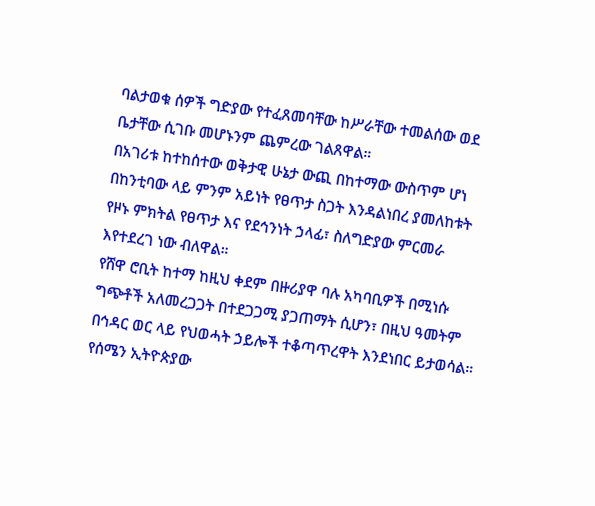ባልታወቁ ሰዎች ግድያው የተፈጸመባቸው ከሥራቸው ተመልሰው ወደ ቤታቸው ሲገቡ መሆኑንም ጨምረው ገልጸዋል።
በአገሪቱ ከተከሰተው ወቅታዊ ሁኔታ ውጪ በከተማው ውስጥም ሆነ በከንቲባው ላይ ምንም አይነት የፀጥታ ስጋት እንዳልነበረ ያመለከቱት የዞኑ ምክትል የፀጥታ እና የደኅንነት ኃላፊ፣ ስለግድያው ምርመራ እየተደረገ ነው ብለዋል።
የሸዋ ሮቢት ከተማ ከዚህ ቀደም በዙሪያዋ ባሉ አካባቢዎች በሚነሱ ግጭቶች አለመረጋጋት በተደጋጋሚ ያጋጠማት ሲሆን፣ በዚህ ዓመትም በኅዳር ወር ላይ የህወሓት ኃይሎች ተቆጣጥረዋት እንደነበር ይታወሳል።
የሰሜን ኢትዮጵያው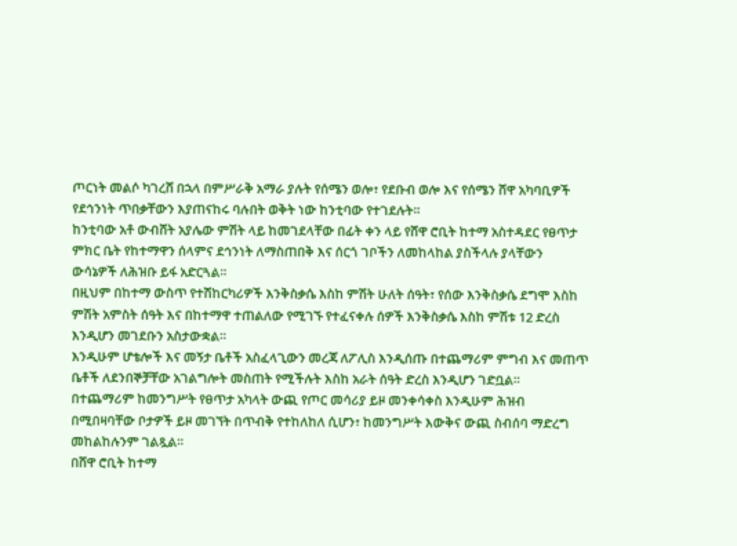ጦርነት መልሶ ካገረሸ በኋላ በምሥራቅ አማራ ያሉት የሰሜን ወሎ፣ የደቡብ ወሎ እና የሰሜን ሸዋ አካባቢዎች የደኅንነት ጥበቃቸውን እያጠናከሩ ባሉበት ወቅት ነው ከንቲባው የተገደሉት።
ከንቲባው አቶ ውብሸት አያሌው ምሽት ላይ ከመገደላቸው በፊት ቀን ላይ የሸዋ ሮቢት ከተማ አስተዳደር የፀጥታ ምክር ቤት የከተማዋን ሰላምና ደኅንነት ለማስጠበቅ እና ሰርጎ ገቦችን ለመከላከል ያስችላሉ ያላቸውን ውሳኔዎች ለሕዝቡ ይፋ አድርጓል።
በዚህም በከተማ ውስጥ የተሽከርካሪዎች እንቅስቃሴ እስከ ምሽት ሁለት ሰዓት፣ የሰው እንቅስቃሴ ደግሞ እስከ ምሽት አምስት ሰዓት እና በከተማዋ ተጠልለው የሚገኙ የተፈናቀሉ ሰዎች እንቅስቃሴ እስከ ምሽቱ 12 ድረስ እንዲሆን መገደቡን አስታውቋል።
እንዲሁም ሆቴሎች እና መኝታ ቤቶች አስፈላጊውን መረጃ ለፖሊስ እንዲሰጡ በተጨማሪም ምግብ እና መጠጥ ቤቶች ለደንበኞቻቸው አገልግሎት መስጠት የሚችሉት እስከ አራት ሰዓት ድረስ እንዲሆን ገድቧል።
በተጨማሪም ከመንግሥት የፀጥታ አካላት ውጪ የጦር መሳሪያ ይዞ መንቀሳቀስ እንዲሁም ሕዝብ በሚበዛባቸው ቦታዎች ይዞ መገኘት በጥብቅ የተከለከለ ሲሆን፣ ከመንግሥት እውቅና ውጪ ስብሰባ ማድረግ መከልከሉንም ገልጿል።
በሸዋ ሮቢት ከተማ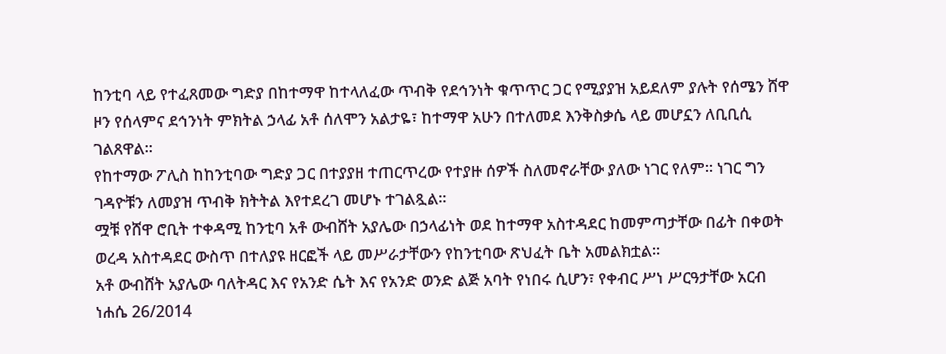ከንቲባ ላይ የተፈጸመው ግድያ በከተማዋ ከተላለፈው ጥብቅ የደኅንነት ቁጥጥር ጋር የሚያያዝ አይደለም ያሉት የሰሜን ሸዋ ዞን የሰላምና ደኅንነት ምክትል ኃላፊ አቶ ሰለሞን አልታዬ፣ ከተማዋ አሁን በተለመደ እንቅስቃሴ ላይ መሆኗን ለቢቢሲ ገልጸዋል።
የከተማው ፖሊስ ከከንቲባው ግድያ ጋር በተያያዘ ተጠርጥረው የተያዙ ሰዎች ስለመኖራቸው ያለው ነገር የለም። ነገር ግን ገዳዮቹን ለመያዝ ጥብቅ ክትትል እየተደረገ መሆኑ ተገልጿል።
ሟቹ የሸዋ ሮቢት ተቀዳሚ ከንቲባ አቶ ውብሸት አያሌው በኃላፊነት ወደ ከተማዋ አስተዳደር ከመምጣታቸው በፊት በቀወት ወረዳ አስተዳደር ውስጥ በተለያዩ ዘርፎች ላይ መሥራታቸውን የከንቲባው ጽህፈት ቤት አመልክቷል።
አቶ ውብሸት አያሌው ባለትዳር እና የአንድ ሴት እና የአንድ ወንድ ልጅ አባት የነበሩ ሲሆን፣ የቀብር ሥነ ሥርዓታቸው አርብ ነሐሴ 26/2014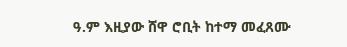ዓ.ም እዚያው ሸዋ ሮቢት ከተማ መፈጸሙ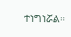ተነግነሯል።